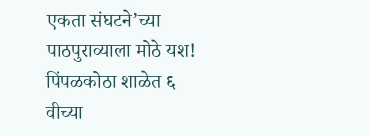एकता संघटने’च्या पाठपुराव्याला मोठे यश! पिंपळकोठा शाळेत ६ वीच्या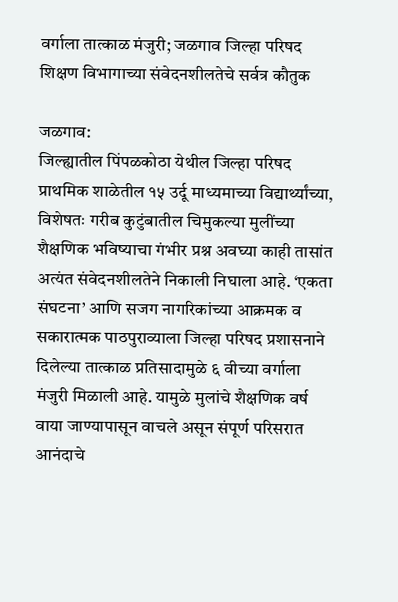वर्गाला तात्काळ मंजुरी; जळगाव जिल्हा परिषद शिक्षण विभागाच्या संवेदनशीलतेचे सर्वत्र कौतुक

जळगाव:
जिल्ह्यातील पिंपळकोठा येथील जिल्हा परिषद प्राथमिक शाळेतील १५ उर्दू माध्यमाच्या विद्यार्थ्यांच्या, विशेषतः गरीब कुटुंबातील चिमुकल्या मुलींच्या शैक्षणिक भविष्याचा गंभीर प्रश्न अवघ्या काही तासांत अत्यंत संवेदनशीलतेने निकाली निघाला आहे. ‘एकता संघटना’ आणि सजग नागरिकांच्या आक्रमक व सकारात्मक पाठपुराव्याला जिल्हा परिषद प्रशासनाने दिलेल्या तात्काळ प्रतिसादामुळे ६ वीच्या वर्गाला मंजुरी मिळाली आहे. यामुळे मुलांचे शैक्षणिक वर्ष वाया जाण्यापासून वाचले असून संपूर्ण परिसरात आनंदाचे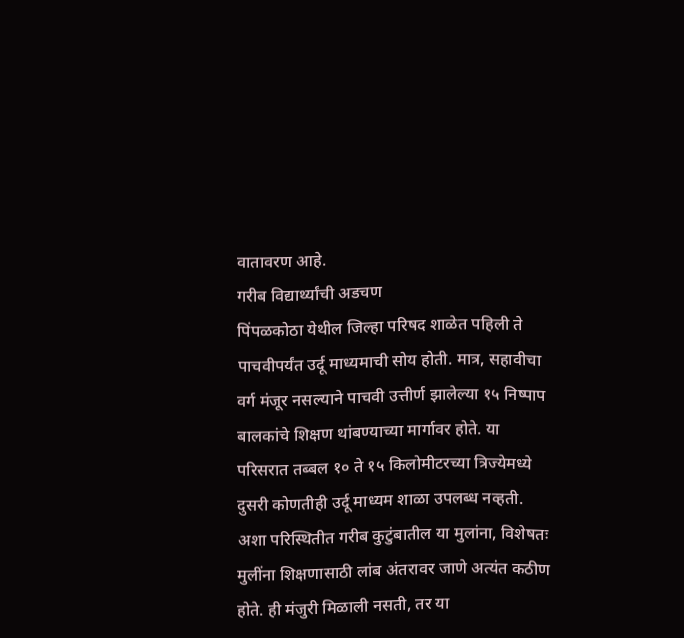वातावरण आहे.
गरीब विद्यार्थ्यांची अडचण
पिंपळकोठा येथील जिल्हा परिषद शाळेत पहिली ते पाचवीपर्यंत उर्दू माध्यमाची सोय होती. मात्र, सहावीचा वर्ग मंजूर नसल्याने पाचवी उत्तीर्ण झालेल्या १५ निष्पाप बालकांचे शिक्षण थांबण्याच्या मार्गावर होते. या परिसरात तब्बल १० ते १५ किलोमीटरच्या त्रिज्येमध्ये दुसरी कोणतीही उर्दू माध्यम शाळा उपलब्ध नव्हती. अशा परिस्थितीत गरीब कुटुंबातील या मुलांना, विशेषतः मुलींना शिक्षणासाठी लांब अंतरावर जाणे अत्यंत कठीण होते. ही मंजुरी मिळाली नसती, तर या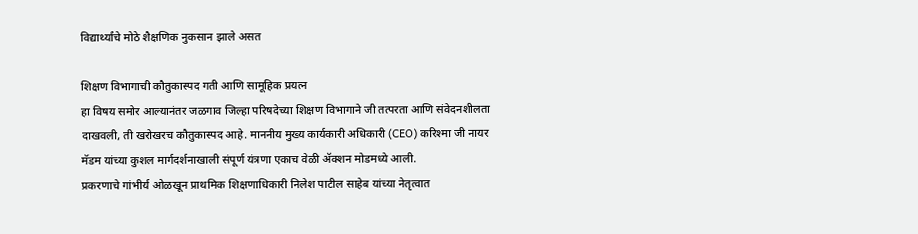विद्यार्थ्यांचे मोठे शैक्षणिक नुकसान झाले असत

शिक्षण विभागाची कौतुकास्पद गती आणि सामूहिक प्रयत्न
हा विषय समोर आल्यानंतर जळगाव जिल्हा परिषदेच्या शिक्षण विभागाने जी तत्परता आणि संवेदनशीलता दाखवली, ती खरोखरच कौतुकास्पद आहे. माननीय मुख्य कार्यकारी अधिकारी (CEO) करिश्मा जी नायर मॅडम यांच्या कुशल मार्गदर्शनाखाली संपूर्ण यंत्रणा एकाच वेळी ॲक्शन मोडमध्ये आली.
प्रकरणाचे गांभीर्य ओळखून प्राथमिक शिक्षणाधिकारी निलेश पाटील साहेब यांच्या नेतृत्वात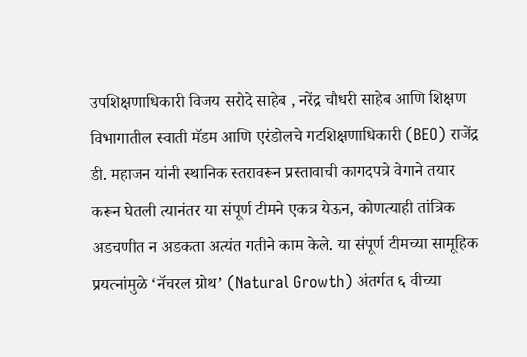उपशिक्षणाधिकारी विजय सरोदे साहेब , नरेंद्र चौधरी साहेब आणि शिक्षण विभागातील स्वाती मॅडम आणि एरंडोलचे गटशिक्षणाधिकारी (BEO) राजेंद्र डी. महाजन यांनी स्थानिक स्तरावरून प्रस्तावाची कागदपत्रे वेगाने तयार करून घेतली त्यानंतर या संपूर्ण टीमने एकत्र येऊन, कोणत्याही तांत्रिक अडचणीत न अडकता अत्यंत गतीने काम केले. या संपूर्ण टीमच्या सामूहिक प्रयत्नांमुळे ‘नॅचरल ग्रोथ’ (Natural Growth) अंतर्गत ६ वीच्या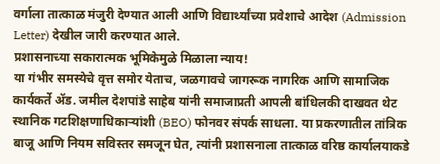वर्गाला तात्काळ मंजुरी देण्यात आली आणि विद्यार्थ्यांच्या प्रवेशाचे आदेश (Admission Letter) देखील जारी करण्यात आले.
प्रशासनाच्या सकारात्मक भूमिकेमुळे मिळाला न्याय!
या गंभीर समस्येचे वृत्त समोर येताच, जळगावचे जागरूक नागरिक आणि सामाजिक कार्यकर्ते ॲड. जमील देशपांडे साहेब यांनी समाजाप्रती आपली बांधिलकी दाखवत थेट स्थानिक गटशिक्षणाधिकाऱ्यांशी (BEO) फोनवर संपर्क साधला. या प्रकरणातील तांत्रिक बाजू आणि नियम सविस्तर समजून घेत, त्यांनी प्रशासनाला तात्काळ वरिष्ठ कार्यालयाकडे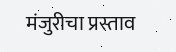मंजुरीचा प्रस्ताव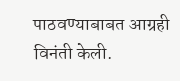पाठवण्याबाबत आग्रही विनंती केली.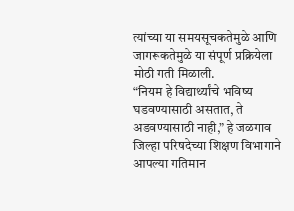त्यांच्या या समयसूचकतेमुळे आणि जागरूकतेमुळे या संपूर्ण प्रक्रियेला मोठी गती मिळाली.
“नियम हे विद्यार्थ्यांचे भविष्य घडवण्यासाठी असतात, ते अडवण्यासाठी नाही,” हे जळगाव जिल्हा परिषदेच्या शिक्षण विभागाने आपल्या गतिमान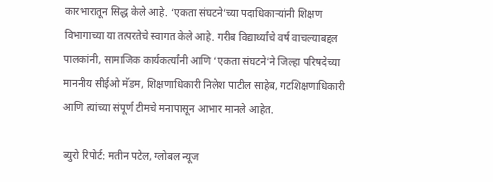कारभारातून सिद्ध केले आहे. ‘एकता संघटने’च्या पदाधिकाऱ्यांनी शिक्षण विभागाच्या या तत्परतेचे स्वागत केले आहे. गरीब विद्यार्थ्यांचे वर्ष वाचल्याबद्दल पालकांनी, सामाजिक कार्यकर्त्यांनी आणि ‘एकता संघटने’ने जिल्हा परिषदेच्या माननीय सीईओ मॅडम, शिक्षणाधिकारी निलेश पाटील साहेब, गटशिक्षणाधिकारी आणि त्यांच्या संपूर्ण टीमचे मनापासून आभार मानले आहेत.

ब्युरो रिपोर्ट: मतीन पटेल, ग्लोबल न्यूज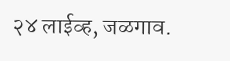२४ लाईव्ह, जळगाव.